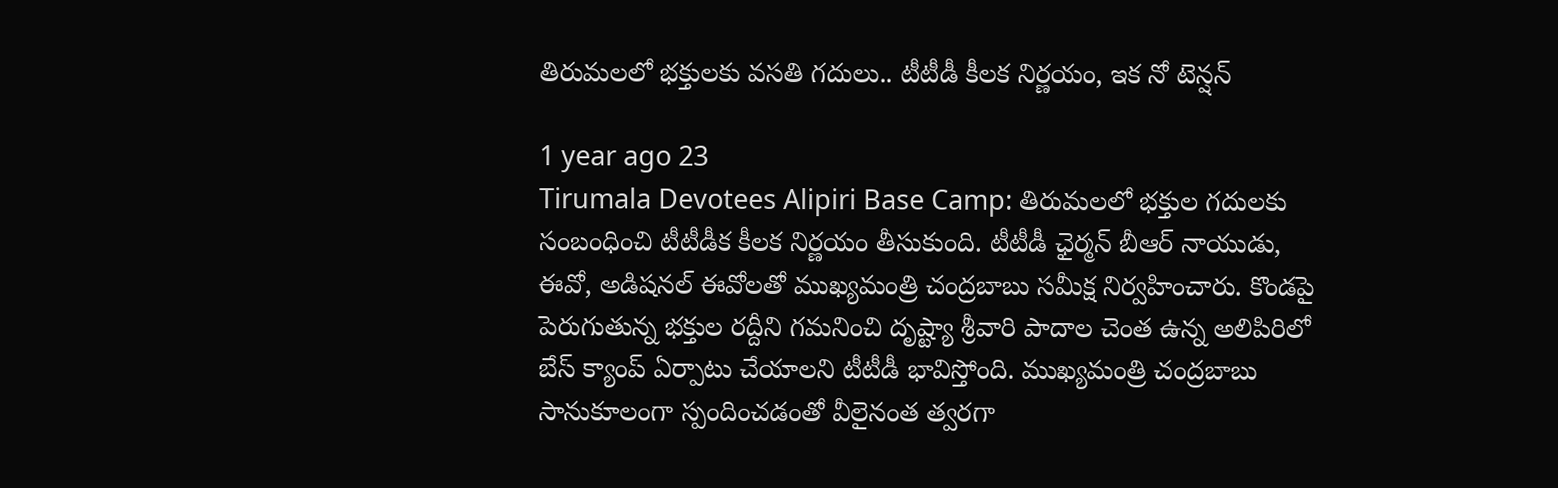తిరుమలలో భక్తులకు వసతి గదులు.. టీటీడీ కీలక నిర్ణయం, ఇక నో టెన్షన్

1 year ago 23
Tirumala Devotees Alipiri Base Camp: తిరుమలలో భక్తుల గదులకు సంబంధించి టీటీడీక కీలక నిర్ణయం తీసుకుంది. టీటీడీ ఛైర్మన్ బీఆర్ నాయుడు, ఈవో, అడిషనల్ ఈవోలతో ముఖ్యమంత్రి చంద్రబాబు సమీక్ష నిర్వహించారు. కొండపై పెరుగుతున్న భక్తుల రద్దీని గమనించి దృష్ట్యా శ్రీవారి పాదాల చెంత ఉన్న అలిపిరిలో బేస్‌ క్యాంప్‌ ఏర్పాటు చేయాలని టీటీడీ భావిస్తోంది. ముఖ్యమంత్రి చంద్రబాబు సానుకూలంగా స్పందించడంతో వీలైనంత త్వరగా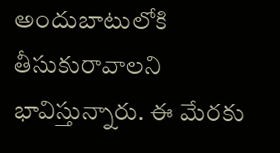అందుబాటులోకి తీసుకురావాలని భావిస్తున్నారు. ఈ మేరకు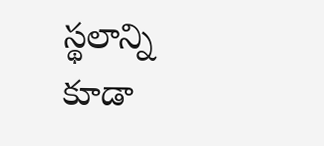స్థలాన్ని కూడా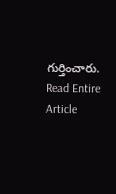గుర్తించారు.
Read Entire Article